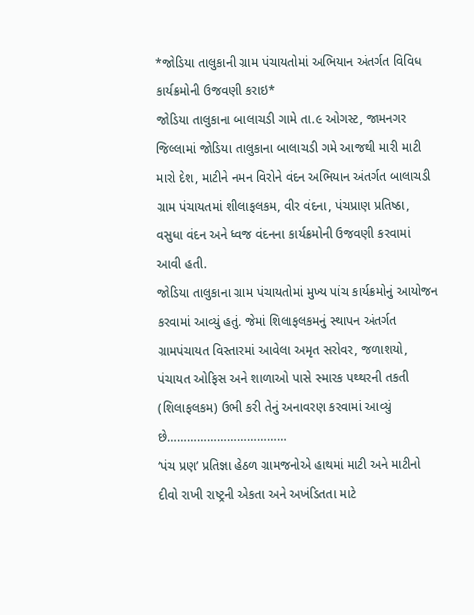*જોડિયા તાલુકાની ગ્રામ પંચાયતોમાં અભિયાન અંતર્ગત વિવિધ કાર્યક્રમોની ઉજવણી કરાઇ*
જોડિયા તાલુકાના બાલાચડી ગામે તા.૯ ઓગસ્ટ, જામનગર જિલ્લામાં જોડિયા તાલુકાના બાલાચડી ગમે આજથી મારી માટી મારો દેશ, માટીને નમન વિરોને વંદન અભિયાન અંતર્ગત બાલાચડી ગ્રામ પંચાયતમાં શીલાફલકમ, વીર વંદના, પંચપ્રાણ પ્રતિષ્ઠા, વસુધા વંદન અને ધ્વજ વંદનના કાર્યક્રમોની ઉજવણી કરવામાં આવી હતી.
જોડિયા તાલુકાના ગ્રામ પંચાયતોમાં મુખ્ય પાંચ કાર્યક્રમોનું આયોજન કરવામાં આવ્યું હતું. જેમાં શિલાફલકમનું સ્થાપન અંતર્ગત ગ્રામપંચાયત વિસ્તારમાં આવેલા અમૃત સરોવર, જળાશયો, પંચાયત ઓફિસ અને શાળાઓ પાસે સ્મારક પથ્થરની તકતી (શિલાફલકમ) ઉભી કરી તેનું અનાવરણ કરવામાં આવ્યું છે………………………………
‘પંચ પ્રણ’ પ્રતિજ્ઞા હેઠળ ગ્રામજનોએ હાથમાં માટી અને માટીનો દીવો રાખી રાષ્ટ્રની એકતા અને અખંડિતતા માટે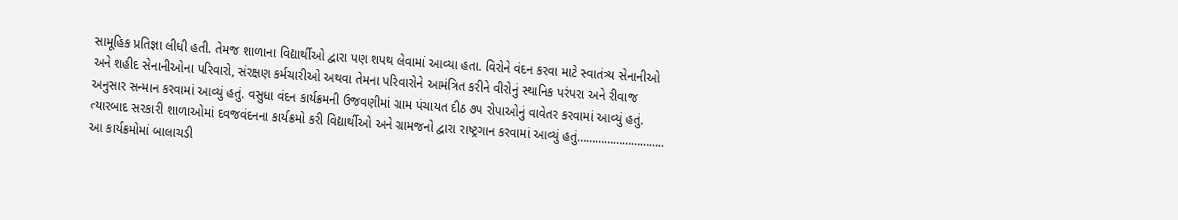સામૂહિક પ્રતિજ્ઞા લીધી હતી. તેમજ શાળાના વિદ્યાર્થીઓ દ્વારા પણ શપથ લેવામાં આવ્યા હતા. વિરોને વંદન કરવા માટે સ્વાતંત્ર્ય સેનાનીઓ અને શહીદ સેનાનીઓના પરિવારો, સંરક્ષણ કર્મચારીઓ અથવા તેમના પરિવારોને આમંત્રિત કરીને વીરોનું સ્થાનિક પરંપરા અને રીવાજ અનુસાર સન્માન કરવામાં આવ્યું હતું. વસુધા વંદન કાર્યક્રમની ઉજવણીમાં ગ્રામ પંચાયત દીઠ ૭૫ રોપાઓનું વાવેતર કરવામાં આવ્યું હતું. ત્યારબાદ સરકારી શાળાઓમાં દવજવંદનના કાર્યક્રમો કરી વિદ્યાર્થીઓ અને ગ્રામજનો દ્વારા રાષ્ટ્રગાન કરવામાં આવ્યું હતું………………………..
આ કાર્યક્રમોમાં બાલાચડી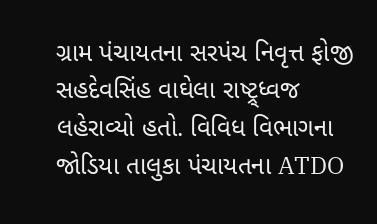ગ્રામ પંચાયતના સરપંચ નિવૃત્ત ફોજી સહદેવસિંહ વાઘેલા રાષ્ટ્ર્ધ્વજ લહેરાવ્યો હતો. વિવિધ વિભાગના જોડિયા તાલુકા પંચાયતના ATDO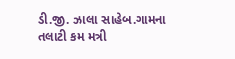ડી.જી. ઝાલા સાહેબ.ગામના તલાટી કમ મત્રી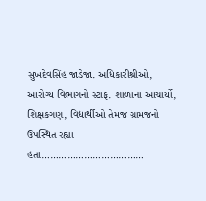સુખદેવસિંહ જાડેજા. અધિકારીશ્રીઓ, આરોગ્ય વિભાગનો સ્ટાફ. શાળાના આચાર્યો, શિક્ષકગણ, વિદ્યાર્થીઓ તેમજ ગ્રામજનો ઉપસ્થિત રહ્યા હતા………………………………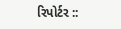રિપોર્ટર ::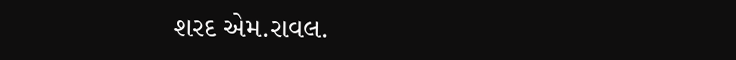શરદ એમ.રાવલ.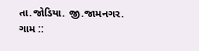તા.જોડિયા. જી.જામનગર.
ગામ ::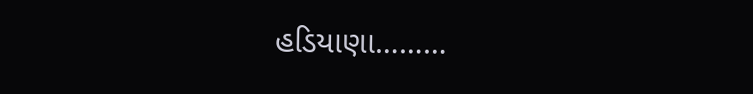હડિયાણા………